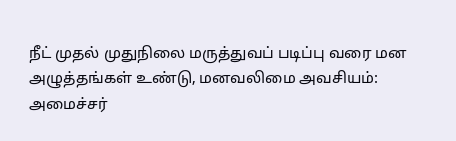நீட் முதல் முதுநிலை மருத்துவப் படிப்பு வரை மன அழுத்தங்கள் உண்டு, மனவலிமை அவசியம்: அமைச்சர்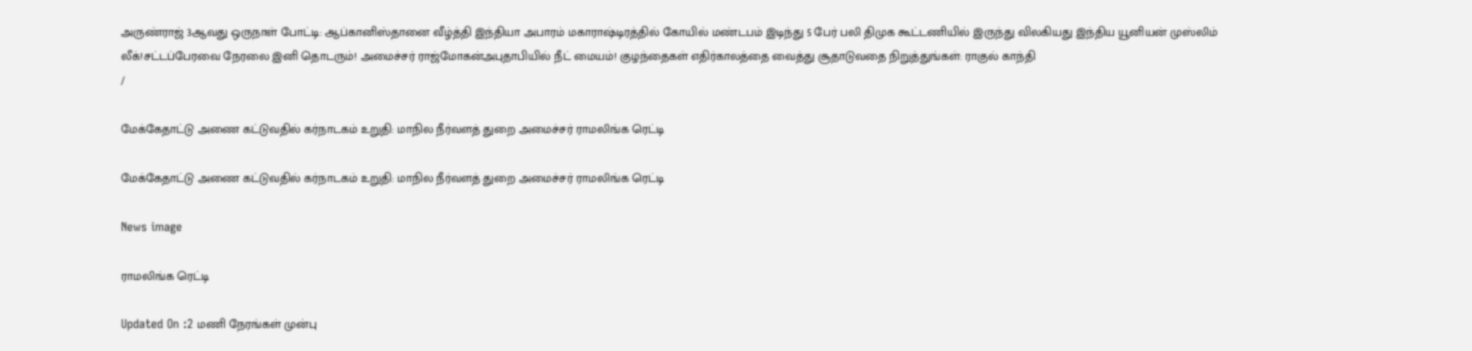அருண்ராஜ் 3ஆவது ஒருநாள் போட்டி: ஆப்கானிஸ்தானை வீழ்த்தி இந்தியா அபாரம் மகாராஷ்டிரத்தில் கோயில் மண்டபம் இடிந்து 5 பேர் பலி திமுக கூட்டணியில் இருந்து விலகியது இந்திய யூனியன் முஸ்லிம் லீக்!சட்டப்பேரவை நேரலை இனி தொடரும்! அமைச்சர் ராஜ்மோகன்அபுதாபியில் நீட் மையம்! குழந்தைகள் எதிர்காலத்தை வைத்து சூதாடுவதை நிறுத்துங்கள்: ராகுல் காந்தி
/

மேக்கேதாட்டு அணை கட்டுவதில் கர்நாடகம் உறுதி: மாநில நீர்வளத் துறை அமைச்சர் ராமலிங்க ரெட்டி

மேக்கேதாட்டு அணை கட்டுவதில் கர்நாடகம் உறுதி: மாநில நீர்வளத் துறை அமைச்சர் ராமலிங்க ரெட்டி

News image

ராமலிங்க ரெட்டி

Updated On :2 மணி நேரங்கள் முன்பு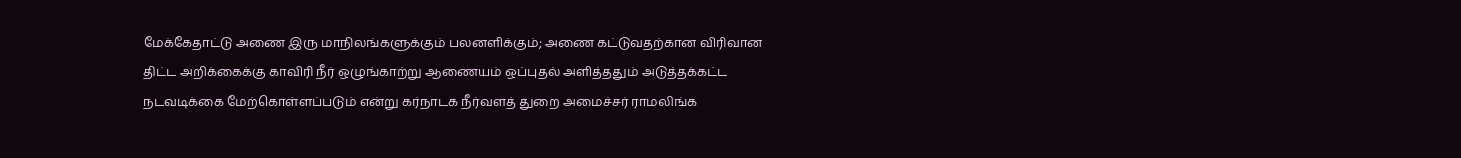மேக்கேதாட்டு அணை இரு மாநிலங்களுக்கும் பலனளிக்கும்; அணை கட்டுவதற்கான விரிவான திட்ட அறிக்கைக்கு காவிரி நீர் ஒழுங்காற்று ஆணையம் ஒப்புதல் அளித்ததும் அடுத்தக்கட்ட நடவடிக்கை மேற்கொள்ளப்படும் என்று கர்நாடக நீர்வளத் துறை அமைச்சர் ராமலிங்க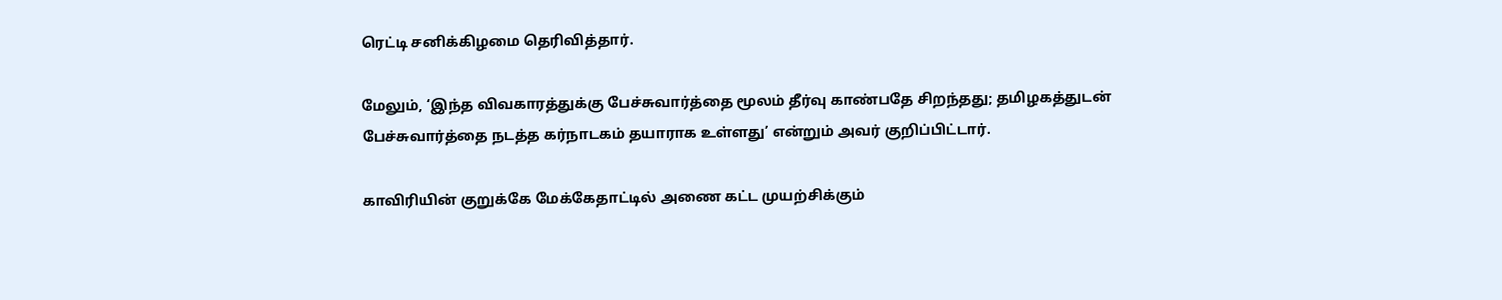ரெட்டி சனிக்கிழமை தெரிவித்தார்.

மேலும், ‘இந்த விவகாரத்துக்கு பேச்சுவார்த்தை மூலம் தீர்வு காண்பதே சிறந்தது; தமிழகத்துடன் பேச்சுவார்த்தை நடத்த கர்நாடகம் தயாராக உள்ளது’ என்றும் அவர் குறிப்பிட்டார்.

காவிரியின் குறுக்கே மேக்கேதாட்டில் அணை கட்ட முயற்சிக்கும்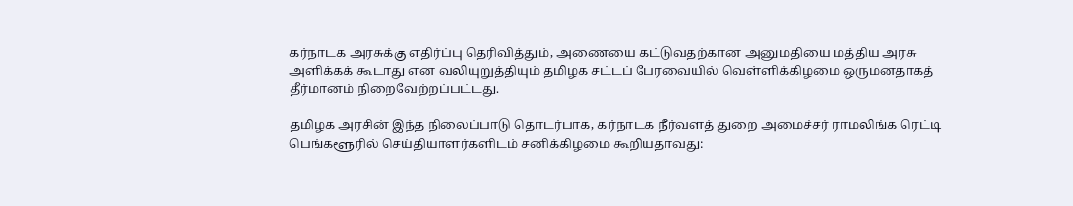கர்நாடக அரசுக்கு எதிர்ப்பு தெரிவித்தும், அணையை கட்டுவதற்கான அனுமதியை மத்திய அரசு அளிக்கக் கூடாது என வலியுறுத்தியும் தமிழக சட்டப் பேரவையில் வெள்ளிக்கிழமை ஒருமனதாகத் தீர்மானம் நிறைவேற்றப்பட்டது.

தமிழக அரசின் இந்த நிலைப்பாடு தொடர்பாக, கர்நாடக நீர்வளத் துறை அமைச்சர் ராமலிங்க ரெட்டி பெங்களூரில் செய்தியாளர்களிடம் சனிக்கிழமை கூறியதாவது: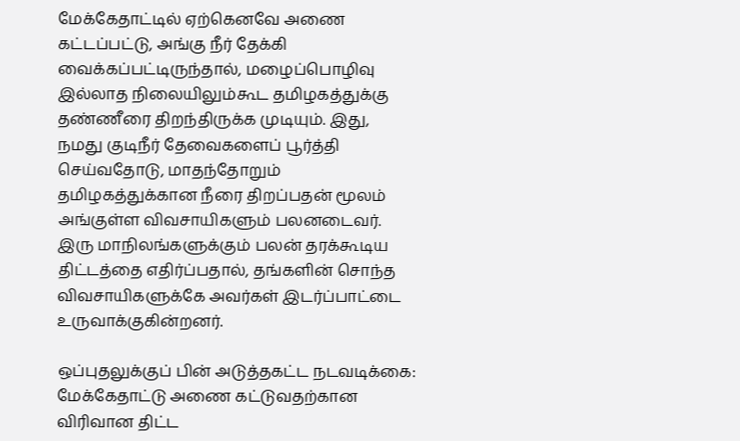மேக்கேதாட்டில் ஏற்கெனவே அணை கட்டப்பட்டு, அங்கு நீர் தேக்கி வைக்கப்பட்டிருந்தால், மழைப்பொழிவு இல்லாத நிலையிலும்கூட தமிழகத்துக்கு தண்ணீரை திறந்திருக்க முடியும். இது, நமது குடிநீர் தேவைகளைப் பூர்த்தி செய்வதோடு, மாதந்தோறும் தமிழகத்துக்கான நீரை திறப்பதன் மூலம் அங்குள்ள விவசாயிகளும் பலனடைவர். இரு மாநிலங்களுக்கும் பலன் தரக்கூடிய திட்டத்தை எதிர்ப்பதால், தங்களின் சொந்த விவசாயிகளுக்கே அவர்கள் இடர்ப்பாட்டை உருவாக்குகின்றனர்.

ஒப்புதலுக்குப் பின் அடுத்தகட்ட நடவடிக்கை: மேக்கேதாட்டு அணை கட்டுவதற்கான விரிவான திட்ட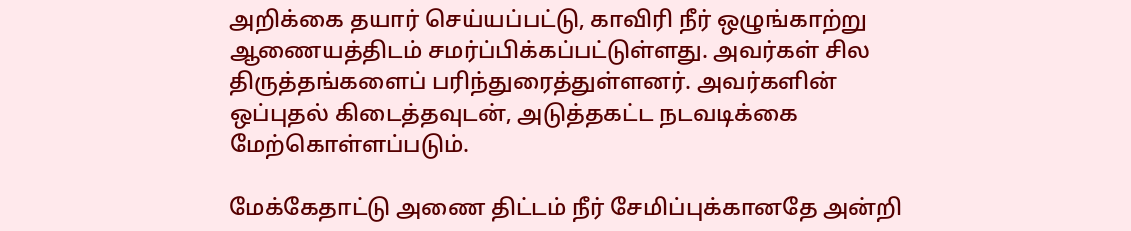அறிக்கை தயார் செய்யப்பட்டு, காவிரி நீர் ஒழுங்காற்று ஆணையத்திடம் சமர்ப்பிக்கப்பட்டுள்ளது. அவர்கள் சில திருத்தங்களைப் பரிந்துரைத்துள்ளனர். அவர்களின் ஒப்புதல் கிடைத்தவுடன், அடுத்தகட்ட நடவடிக்கை மேற்கொள்ளப்படும்.

மேக்கேதாட்டு அணை திட்டம் நீர் சேமிப்புக்கானதே அன்றி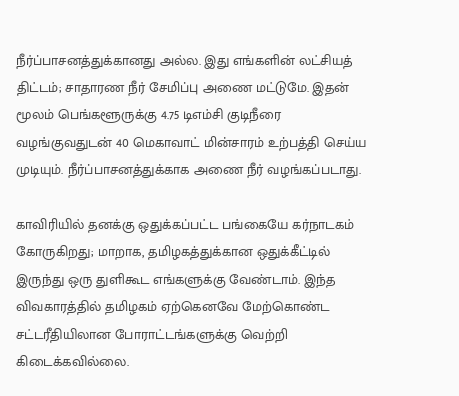நீர்ப்பாசனத்துக்கானது அல்ல. இது எங்களின் லட்சியத் திட்டம்; சாதாரண நீர் சேமிப்பு அணை மட்டுமே. இதன் மூலம் பெங்களூருக்கு 4.75 டிஎம்சி குடிநீரை வழங்குவதுடன் 40 மெகாவாட் மின்சாரம் உற்பத்தி செய்ய முடியும். நீர்ப்பாசனத்துக்காக அணை நீர் வழங்கப்படாது.

காவிரியில் தனக்கு ஒதுக்கப்பட்ட பங்கையே கர்நாடகம் கோருகிறது; மாறாக, தமிழகத்துக்கான ஒதுக்கீட்டில் இருந்து ஒரு துளிகூட எங்களுக்கு வேண்டாம். இந்த விவகாரத்தில் தமிழகம் ஏற்கெனவே மேற்கொண்ட சட்டரீதியிலான போராட்டங்களுக்கு வெற்றி கிடைக்கவில்லை.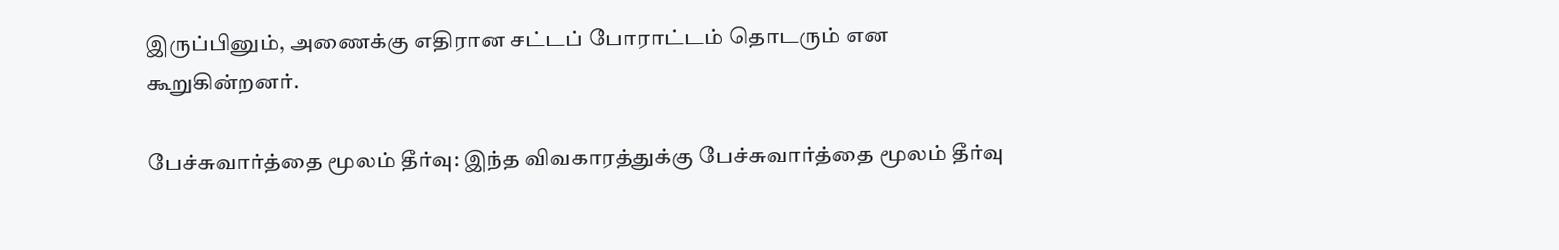இருப்பினும், அணைக்கு எதிரான சட்டப் போராட்டம் தொடரும் என கூறுகின்றனர்.

பேச்சுவார்த்தை மூலம் தீர்வு: இந்த விவகாரத்துக்கு பேச்சுவார்த்தை மூலம் தீர்வு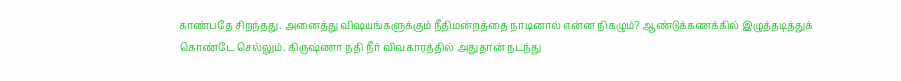காண்பதே சிறந்தது. அனைத்து விஷயங்களுக்கும் நீதிமன்றத்தை நாடினால் என்ன நிகழும்? ஆண்டுக்கணக்கில் இழுத்தடித்துக் கொண்டே செல்லும். கிருஷ்ணா நதி நீர் விவகாரத்தில் அதுதான் நடந்து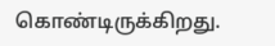கொண்டிருக்கிறது.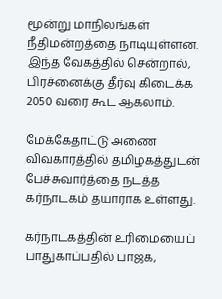மூன்று மாநிலங்கள் நீதிமன்றத்தை நாடியுள்ளன. இந்த வேகத்தில் சென்றால், பிரச்னைக்கு தீர்வு கிடைக்க 2050 வரை கூட ஆகலாம்.

மேக்கேதாட்டு அணை விவகாரத்தில் தமிழகத்துடன் பேச்சுவார்த்தை நடத்த கர்நாடகம் தயாராக உள்ளது.

கர்நாடகத்தின் உரிமையைப் பாதுகாப்பதில் பாஜக,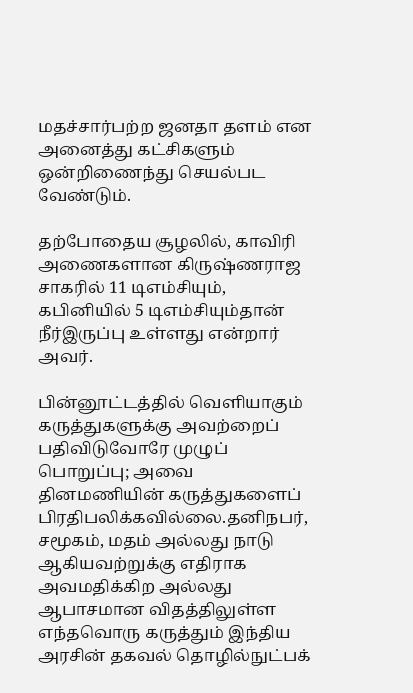மதச்சார்பற்ற ஜனதா தளம் என அனைத்து கட்சிகளும் ஒன்றிணைந்து செயல்பட வேண்டும்.

தற்போதைய சூழலில், காவிரி அணைகளான கிருஷ்ணராஜ சாகரில் 11 டிஎம்சியும், கபினியில் 5 டிஎம்சியும்தான் நீர்இருப்பு உள்ளது என்றார் அவர்.

பின்னூட்டத்தில் வெளியாகும் கருத்துகளுக்கு அவற்றைப் பதிவிடுவோரே முழுப் பொறுப்பு; அவை தினமணியின் கருத்துகளைப் பிரதிபலிக்கவில்லை.தனிநபர், சமூகம், மதம் அல்லது நாடு ஆகியவற்றுக்கு எதிராக அவமதிக்கிற அல்லது ஆபாசமான விதத்திலுள்ள எந்தவொரு கருத்தும் இந்திய அரசின் தகவல் தொழில்நுட்பக்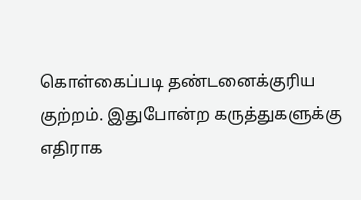கொள்கைப்படி தண்டனைக்குரிய குற்றம். இதுபோன்ற கருத்துகளுக்கு எதிராக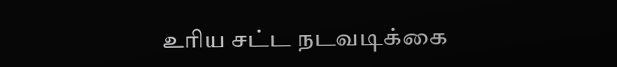உரிய சட்ட நடவடிக்கை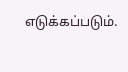எடுக்கப்படும்.